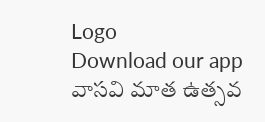Logo
Download our app
వాసవి మాత ఉత్సవ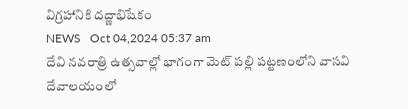విగ్రహానికి దద్ణాభిషేకం
NEWS   Oct 04,2024 05:37 am
దేవి నవరాత్రి ఉత్సవాల్లో భాగంగా మెట్ పల్లి పట్టణంలోని వాసవి దేవాలయంలో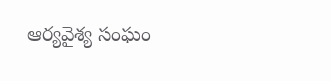ఆర్యవైశ్య సంఘం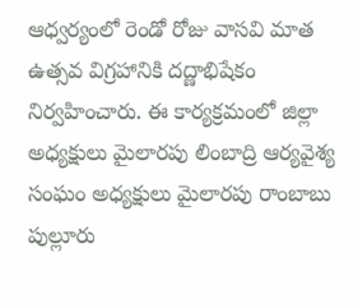ఆధ్వర్యంలో రెండో రోజు వాసవి మాత ఉత్సవ విగ్రహానికి దద్ణాభిషేకం నిర్వహించారు. ఈ కార్యక్రమంలో జిల్లా అధ్యక్షులు మైలారపు లింబాద్రి ఆర్యవైశ్య సంఘం అధ్యక్షులు మైలారపు రాంబాబు పుల్లూరు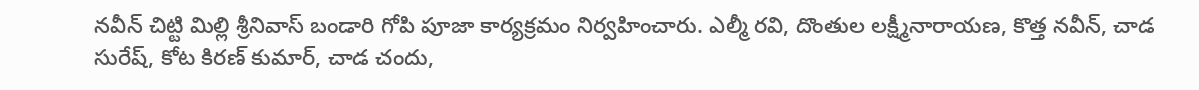నవీన్ చిట్టి మిల్లి శ్రీనివాస్ బండారి గోపి పూజా కార్యక్రమం నిర్వహించారు. ఎల్మీ రవి, దొంతుల లక్ష్మీనారాయణ, కొత్త నవీన్, చాడ సురేష్, కోట కిరణ్ కుమార్, చాడ చందు,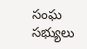సంఘ సభ్యులు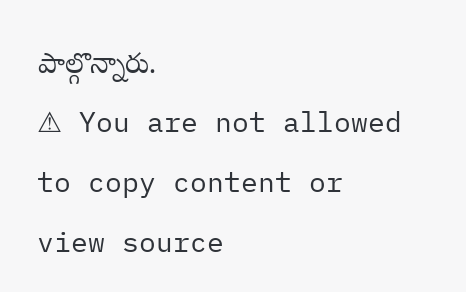పాల్గొన్నారు.
⚠ You are not allowed to copy content or view source